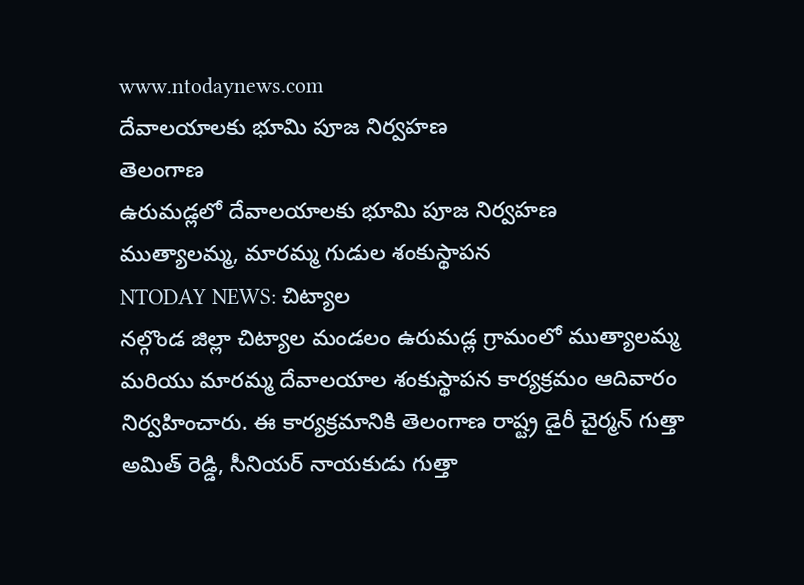www.ntodaynews.com
దేవాలయాలకు భూమి పూజ నిర్వహణ
తెలంగాణ
ఉరుమడ్లలో దేవాలయాలకు భూమి పూజ నిర్వహణ
ముత్యాలమ్మ, మారమ్మ గుడుల శంకుస్థాపన
NTODAY NEWS: చిట్యాల
నల్గొండ జిల్లా చిట్యాల మండలం ఉరుమడ్ల గ్రామంలో ముత్యాలమ్మ మరియు మారమ్మ దేవాలయాల శంకుస్థాపన కార్యక్రమం ఆదివారం నిర్వహించారు. ఈ కార్యక్రమానికి తెలంగాణ రాష్ట్ర డైరీ చైర్మన్ గుత్తా అమిత్ రెడ్డి, సీనియర్ నాయకుడు గుత్తా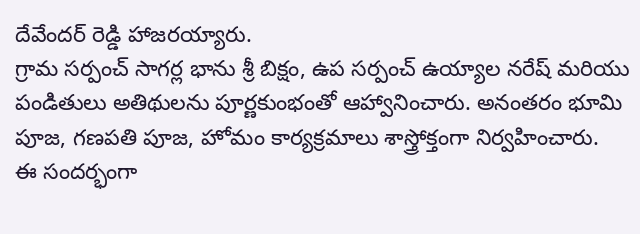దేవేందర్ రెడ్డి హాజరయ్యారు.
గ్రామ సర్పంచ్ సాగర్ల భాను శ్రీ బిక్షం, ఉప సర్పంచ్ ఉయ్యాల నరేష్ మరియు పండితులు అతిథులను పూర్ణకుంభంతో ఆహ్వానించారు. అనంతరం భూమి పూజ, గణపతి పూజ, హోమం కార్యక్రమాలు శాస్త్రోక్తంగా నిర్వహించారు.
ఈ సందర్భంగా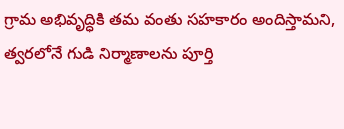గ్రామ అభివృద్ధికి తమ వంతు సహకారం అందిస్తామని, త్వరలోనే గుడి నిర్మాణాలను పూర్తి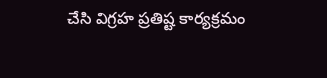చేసి విగ్రహ ప్రతిష్ట కార్యక్రమం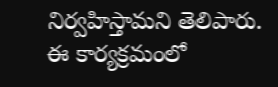నిర్వహిస్తామని తెలిపారు.
ఈ కార్యక్రమంలో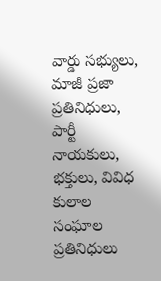వార్డు సభ్యులు, మాజీ ప్రజా ప్రతినిధులు, పార్టీ నాయకులు, భక్తులు, వివిధ కులాల సంఘాల ప్రతినిధులు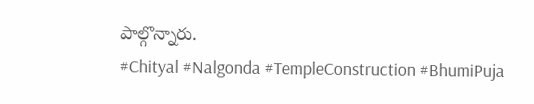పాల్గొన్నారు.
#Chityal #Nalgonda #TempleConstruction #BhumiPuja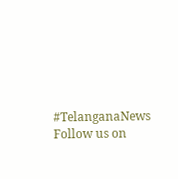#TelanganaNews
Follow us on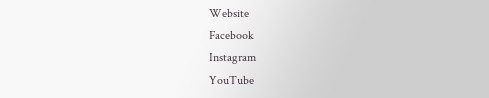Website
Facebook
Instagram
YouTube